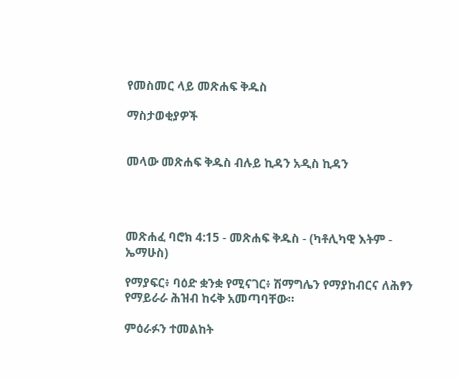የመስመር ላይ መጽሐፍ ቅዱስ

ማስታወቂያዎች


መላው መጽሐፍ ቅዱስ ብሉይ ኪዳን አዲስ ኪዳን




መጽሐፈ ባሮክ 4:15 - መጽሐፍ ቅዱስ - (ካቶሊካዊ እትም - ኤማሁስ)

የማያፍር፥ ባዕድ ቋንቋ የሚናገር፥ ሽማግሌን የማያከብርና ለሕፃን የማይራራ ሕዝብ ከሩቅ አመጣባቸው።

ምዕራፉን ተመልከት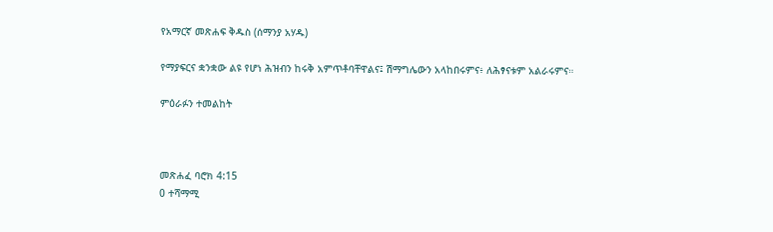የአማርኛ መጽሐፍ ቅዱስ (ሰማንያ አሃዱ)

የማያፍርና ቋንቋው ልዩ የሆነ ሕዝብን ከሩቅ አምጥቶባቸዋልና፤ ሽማግሌውን አላከበሩምና፥ ለሕፃናቱም አልራሩምና።

ምዕራፉን ተመልከት



መጽሐፈ ባሮክ 4:15
0 ተሻማሚ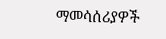ማመሳሰሪያዎች